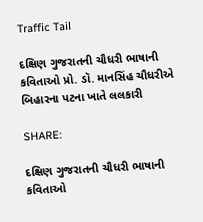Traffic Tail

દક્ષિણ ગુજરાતની ચૌધરી ભાષાની કવિતાઓ પ્રો. ડૉ. માનસિંહ ચૌધરીએ બિહારના પટના ખાતે લલકારી

SHARE:

દક્ષિણ ગુજરાતની ચૌધરી ભાષાની કવિતાઓ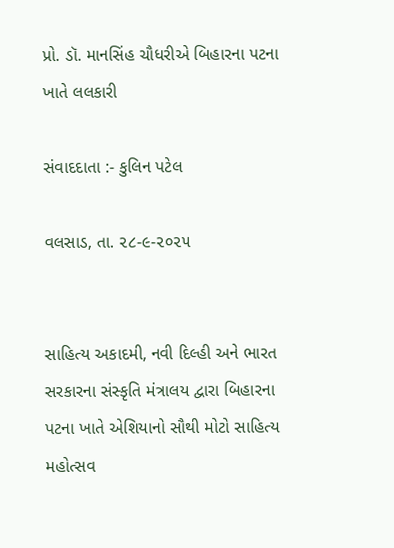પ્રો. ડૉ. માનસિંહ ચૌધરીએ બિહારના પટના ખાતે લલકારી

સંવાદદાતા :- કુલિન પટેલ

વલસાડ, તા. ૨૮-૯-૨૦૨૫


સાહિત્ય અકાદમી, નવી દિલ્હી અને ભારત સરકારના સંસ્કૃતિ મંત્રાલય દ્વારા બિહારના પટના ખાતે એશિયાનો સૌથી મોટો સાહિત્ય મહોત્સવ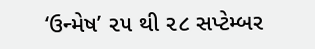‘ઉન્મેષ’ ૨૫ થી ૨૮ સપ્ટેમ્બર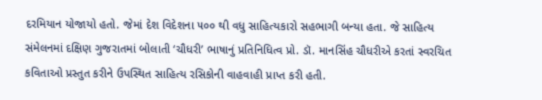દરમિયાન યોજાયો હતો. જેમાં દેશ વિદેશના ૫૦૦ થી વધુ સાહિત્યકારો સહભાગી બન્યા હતા. જે સાહિત્ય સંમેલનમાં દક્ષિણ ગુજરાતમાં બોલાતી ‘ચૌધરી’ ભાષાનું પ્રતિનિધિત્વ પ્રો. ડૉ. માનસિંહ ચૌધરીએ કરતાં સ્વરચિત કવિતાઓ પ્રસ્તુત કરીને ઉપસ્થિત સાહિત્ય રસિકોની વાહવાહી પ્રાપ્ત કરી હતી.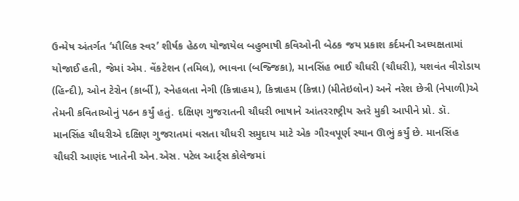ઉન્મેષ અંતર્ગત ‘મૌલિક સ્વર’ શીર્ષક હેઠળ યોજાયેલ બહુભાષી કવિઓની બેઠક જય પ્રકાશ કર્દમની અધ્યક્ષતામાં યોજાઈ હતી, જેમાં એમ. વેંકટેશન (તમિલ), ભાવના (બજ્જિકા), માનસિંહ ભાઈ ચૌધરી (ચૌધરી), યશવંત વીરોડાય (હિન્દી), ઓન ટેરોન (કાર્બી), સ્નેહલતા નેગી (કિન્નાહમ), કિન્નાહમ (કિન્ના) (મીતેઇલોન) અને નરેશ છેત્રી (નેપાળી)એ તેમની કવિતાઓનું પઠન કર્યું હતું. દક્ષિણ ગુજરાતની ચૌધરી ભાષાને આંતરરાષ્ટ્રીય સ્તરે મુકી આપીને પ્રો. ડૉ. માનસિંહ ચૌધરીએ દક્ષિણ ગુજરાતમાં વસતા ચૌધરી સમુદાય માટે એક ગૌરવપૂર્ણ સ્થાન ઊભું કર્યું છે. માનસિંહ ચૌધરી આણંદ ખાતેની એન.એસ. પટેલ આર્ટ્સ કોલેજમાં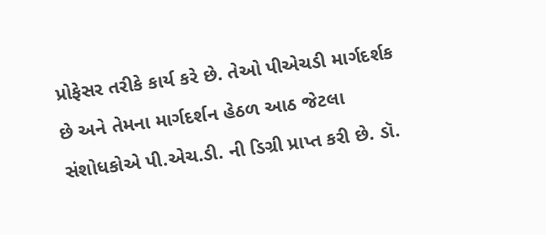પ્રોફેસર તરીકે કાર્ય કરે છે. તેઓ પીએચડી માર્ગદર્શક છે અને તેમના માર્ગદર્શન હેઠળ આઠ જેટલા સંશોધકોએ પી.એચ.ડી. ની ડિગ્રી પ્રાપ્ત કરી છે. ડૉ.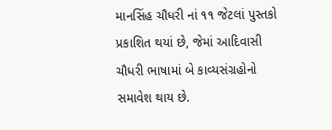માનસિંહ ચૌધરી નાં ૧૧ જેટલાં પુસ્તકો પ્રકાશિત થયાં છે, જેમાં આદિવાસી ચૌધરી ભાષામાં બે કાવ્યસંગ્રહોનો સમાવેશ થાય છે.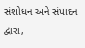સંશોધન અને સંપાદન દ્વારા,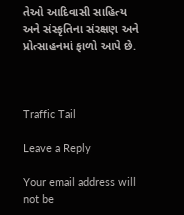તેઓ આદિવાસી સાહિત્ય અને સંસ્કૃતિના સંરક્ષણ અને પ્રોત્સાહનમાં ફાળો આપે છે.



Traffic Tail

Leave a Reply

Your email address will not be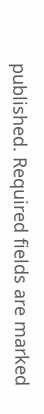published. Required fields are marked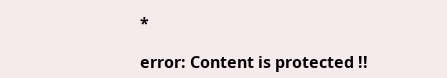*

error: Content is protected !!